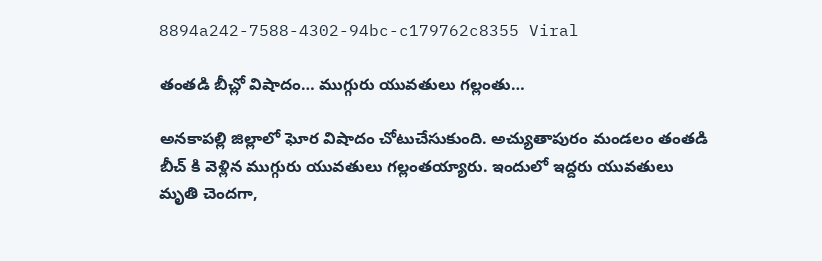8894a242-7588-4302-94bc-c179762c8355 Viral

తంతడి బీచ్లో విషాదం… ముగ్గురు యువతులు గల్లంతు…

అనకాపల్లి జిల్లాలో ఘోర విషాదం చోటుచేసుకుంది. అచ్యుతాపురం మండలం తంతడి బీచ్ కి వెళ్లిన ముగ్గురు యువతులు గల్లంతయ్యారు. ఇందులో ఇద్దరు యువతులు మృతి చెందగా,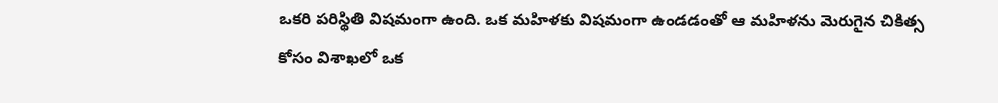ఒకరి పరిస్థితి విషమంగా ఉంది. ఒక మహిళకు విషమంగా ఉండడంతో ఆ మహిళను మెరుగైన చికిత్స కోసం విశాఖలో ఒక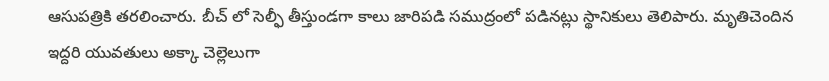ఆసుపత్రికి తరలించారు. బీచ్ లో సెల్ఫీ తీస్తుండగా కాలు జారిపడి సముద్రంలో పడినట్లు స్థానికులు తెలిపారు. మృతిచెందిన ఇద్దరి యువతులు అక్కా చెల్లెలుగా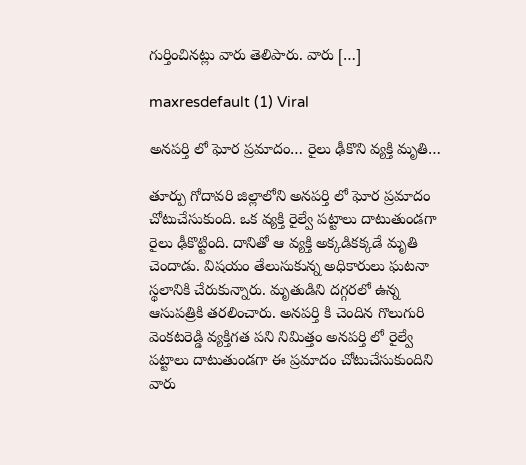గుర్తించినట్లు వారు తెలిపారు. వారు […]

maxresdefault (1) Viral

అనపర్తి లో ఘోర ప్రమాదం… రైలు ఢీకొని వ్యక్తి మృతి…

తూర్పు గోదావరి జిల్లాలోని అనపర్తి లో ఘోర ప్రమాదం చోటుచేసుకుంది. ఒక వ్యక్తి రైల్వే పట్టాలు దాటుతుండగా రైలు ఢీకొట్టింది. దానితో ఆ వ్యక్తి అక్కడికక్కడే మృతి చెందాడు. విషయం తేలుసుకున్న అధికారులు ఘటనా స్థలానికి చేరుకున్నారు. మృతుడిని దగ్గరలో ఉన్న ఆసుపత్రికి తరలించారు. అనపర్తి కి చెందిన గొలుగురి వెంకటరెడ్డి వ్యక్తిగత పని నిమిత్తం అనపర్తి లో రైల్వే పట్టాలు దాటుతుండగా ఈ ప్రమాదం చోటుచేసుకుందిని వారు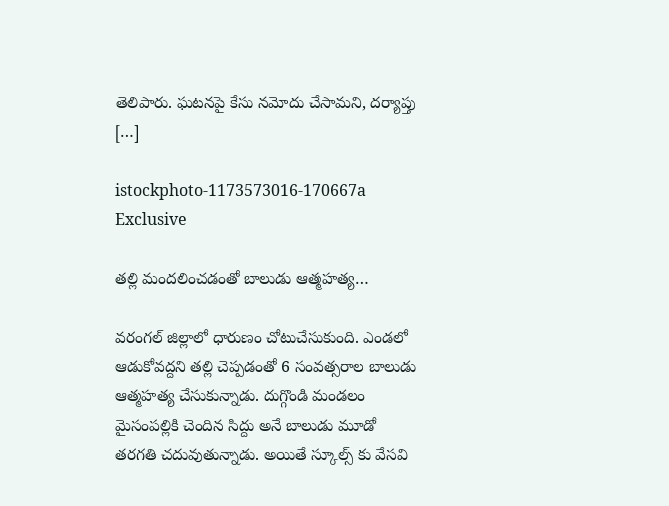తెలిపారు. ఘటనపై కేసు నమోదు చేసామని, దర్యాప్తు […]

istockphoto-1173573016-170667a Exclusive

తల్లి మందలించడంతో బాలుడు ఆత్మహత్య…

వరంగల్ జిల్లాలో ధారుణం చోటుచేసుకుంది. ఎండలో ఆడుకోవద్దని తల్లి చెప్పడంతో 6 సంవత్సరాల బాలుడు ఆత్మహత్య చేసుకున్నాడు. దుగ్గొండి మండలం మైసంపల్లికి చెందిన సిద్దు అనే బాలుడు మూడో తరగతి చదువుతున్నాడు. అయితే స్కూల్స్ కు వేసవి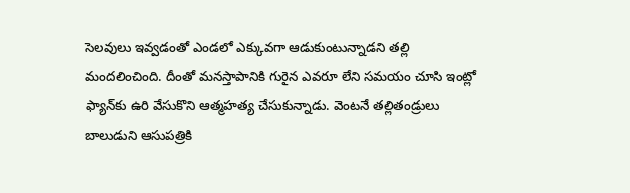సెలవులు ఇవ్వడంతో ఎండలో ఎక్కువగా ఆడుకుంటున్నాడని తల్లి మందలించింది. దీంతో మనస్తాపానికి గురైన ఎవరూ లేని సమయం చూసి ఇంట్లో ఫ్యాన్‌కు ఉరి వేసుకొని ఆత్మహత్య చేసుకున్నాడు. వెంటనే తల్లితండ్రులు బాలుడుని ఆసుపత్రికి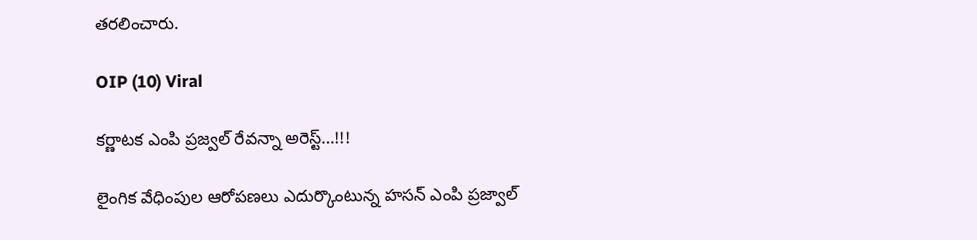తరలించారు.

OIP (10) Viral

కర్ణాటక ఎంపి ప్రజ్వల్ రేవన్నా అరెస్ట్…!!!

లైంగిక వేధింపుల ఆరోపణలు ఎదుర్కొంటున్న హసన్ ఎంపి ప్రజ్వాల్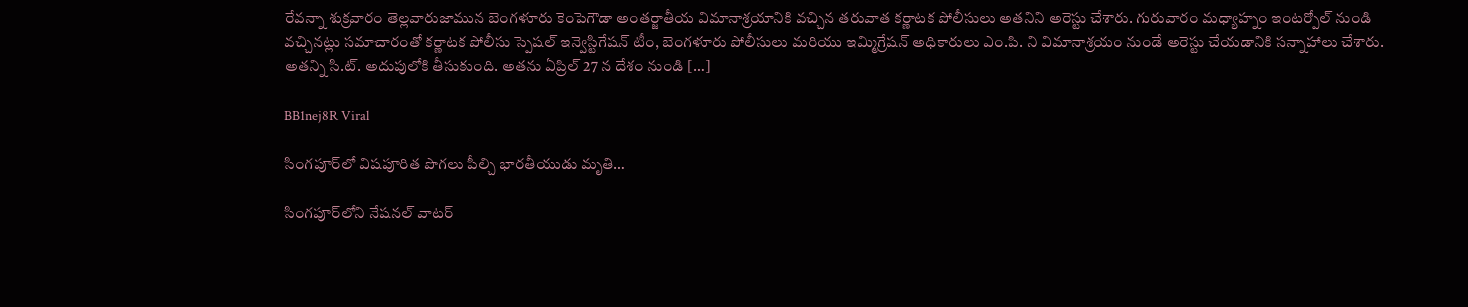రేవన్నా శుక్రవారం తెల్లవారుజామున బెంగళూరు కెంపెగౌడా అంతర్జాతీయ విమానాశ్రయానికి వచ్చిన తరువాత కర్ణాటక పోలీసులు అతనిని అరెస్టు చేశారు. గురువారం మధ్యాహ్నం ఇంటర్పోల్ నుండి వచ్చినట్లు సమాచారంతో కర్ణాటక పోలీసు స్పెషల్ ఇన్వెస్టిగేషన్ టీం, బెంగళూరు పోలీసులు మరియు ఇమ్మిగ్రేషన్ అధికారులు ఎం.పి. ని విమానాశ్రయం నుండే అరెస్టు చేయడానికి సన్నాహాలు చేశారు. అతన్ని సి.ట్. అదుపులోకి తీసుకుంది. అతను ఏప్రిల్ 27 న దేశం నుండి […]

BB1nej8R Viral

సింగపూర్‌లో విషపూరిత పొగలు పీల్చి భారతీయుడు మృతి…

సింగపూర్‌లోని నేషనల్ వాటర్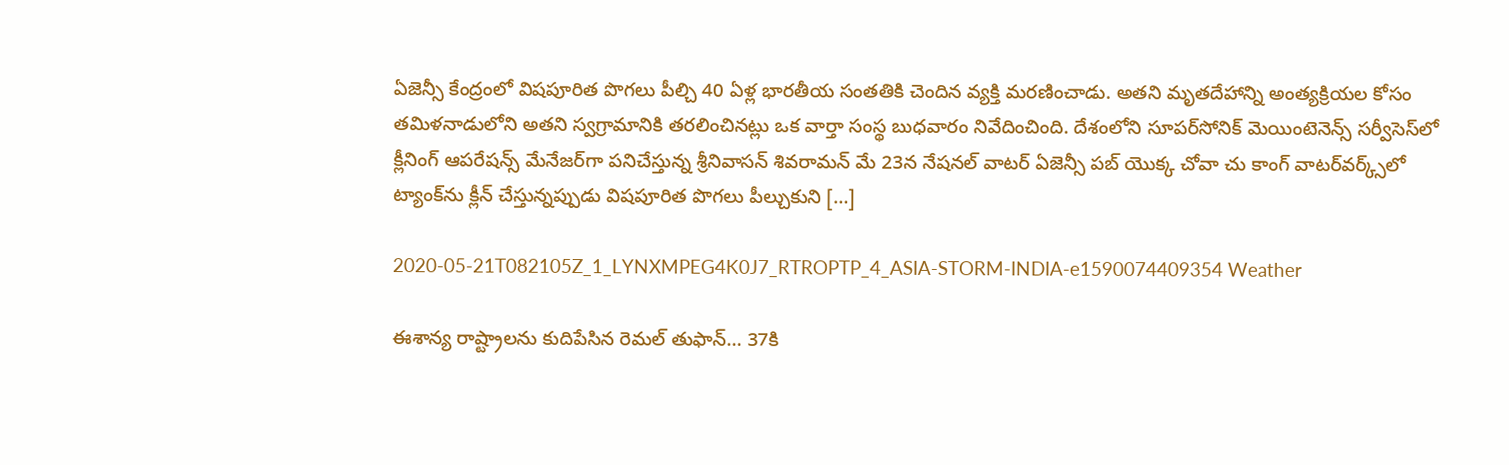ఏజెన్సీ కేంద్రంలో విషపూరిత పొగలు పీల్చి 40 ఏళ్ల భారతీయ సంతతికి చెందిన వ్యక్తి మరణించాడు. అతని మృతదేహాన్ని అంత్యక్రియల కోసం తమిళనాడులోని అతని స్వగ్రామానికి తరలించినట్లు ఒక వార్తా సంస్థ బుధవారం నివేదించింది. దేశంలోని సూపర్‌సోనిక్ మెయింటెనెన్స్ సర్వీసెస్‌లో క్లీనింగ్ ఆపరేషన్స్ మేనేజర్‌గా పనిచేస్తున్న శ్రీనివాసన్ శివరామన్ మే 23న నేషనల్ వాటర్ ఏజెన్సీ పబ్ యొక్క చోవా చు కాంగ్ వాటర్‌వర్క్స్‌లో ట్యాంక్‌ను క్లీన్ చేస్తున్నప్పుడు విషపూరిత పొగలు పీల్చుకుని […]

2020-05-21T082105Z_1_LYNXMPEG4K0J7_RTROPTP_4_ASIA-STORM-INDIA-e1590074409354 Weather

ఈశాన్య రాష్ట్రాలను కుదిపేసిన రెమల్ తుఫాన్… 37కి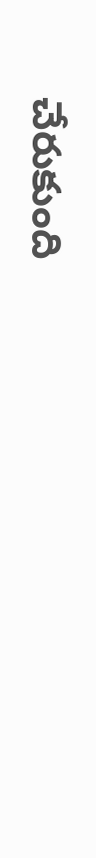చేరుకుంది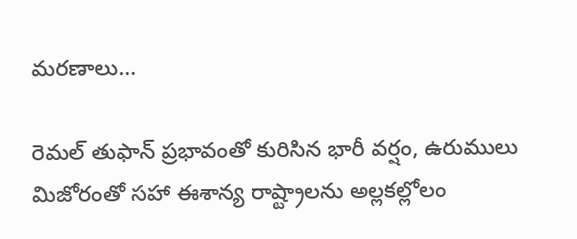మరణాలు…

రెమల్ తుఫాన్ ప్రభావంతో కురిసిన భారీ వర్షం, ఉరుములు మిజోరంతో సహా ఈశాన్య రాష్ట్రాలను అల్లకల్లోలం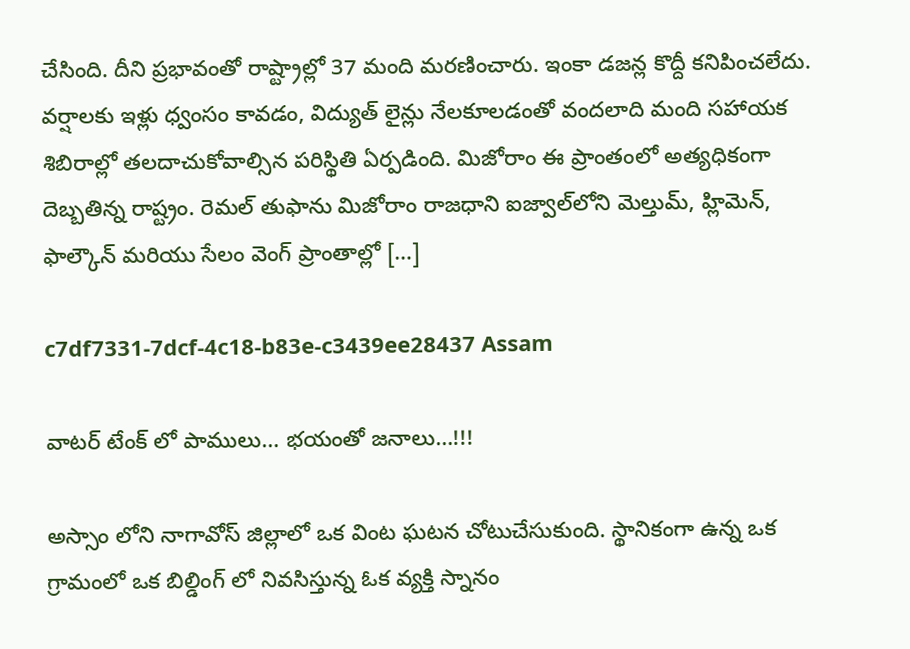చేసింది. దీని ప్రభావంతో రాష్ట్రాల్లో 37 మంది మరణించారు. ఇంకా డజన్ల కొద్దీ కనిపించలేదు. వర్షాలకు ఇళ్లు ధ్వంసం కావడం, విద్యుత్ లైన్లు నేలకూలడంతో వందలాది మంది సహాయక శిబిరాల్లో తలదాచుకోవాల్సిన పరిస్థితి ఏర్పడింది. మిజోరాం ఈ ప్రాంతంలో అత్యధికంగా దెబ్బతిన్న రాష్ట్రం. రెమల్ తుఫాను మిజోరాం రాజధాని ఐజ్వాల్‌లోని మెల్తుమ్, హ్లిమెన్, ఫాల్కౌన్ మరియు సేలం వెంగ్ ప్రాంతాల్లో […]

c7df7331-7dcf-4c18-b83e-c3439ee28437 Assam

వాటర్ టేంక్ లో పాములు… భయంతో జనాలు…!!!

అస్సాం లోని నాగావోస్ జిల్లాలో ఒక వింట ఘటన చోటుచేసుకుంది. స్థానికంగా ఉన్న ఒక గ్రామంలో ఒక బిల్డింగ్ లో నివసిస్తున్న ఓక వ్యక్తి స్నానం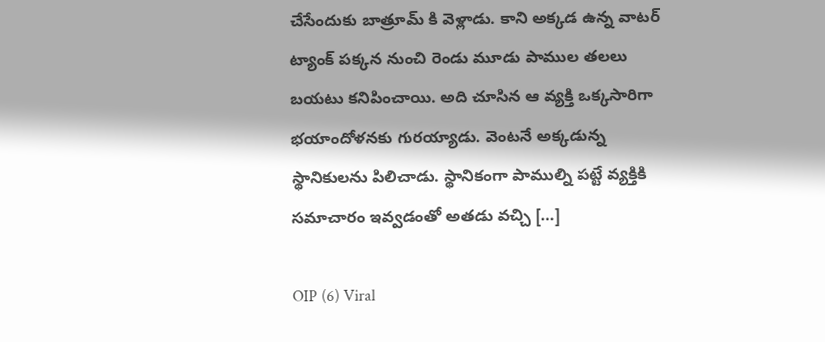చేసేందుకు బాత్రూమ్ కి వెళ్లాడు. కాని అక్కడ ఉన్న వాటర్ ట్యాంక్ పక్కన నుంచి రెండు మూడు పాముల తలలు బయటు కనిపించాయి. అది చూసిన ఆ వ్యక్తి ఒక్కసారిగా భయాందోళనకు గురయ్యాడు. వెంటనే అక్కడున్న స్థానికులను పిలిచాడు. స్థానికంగా పాముల్ని పట్టే వ్యక్తికి సమాచారం ఇవ్వడంతో అతడు వచ్చి […]

OIP (6) Viral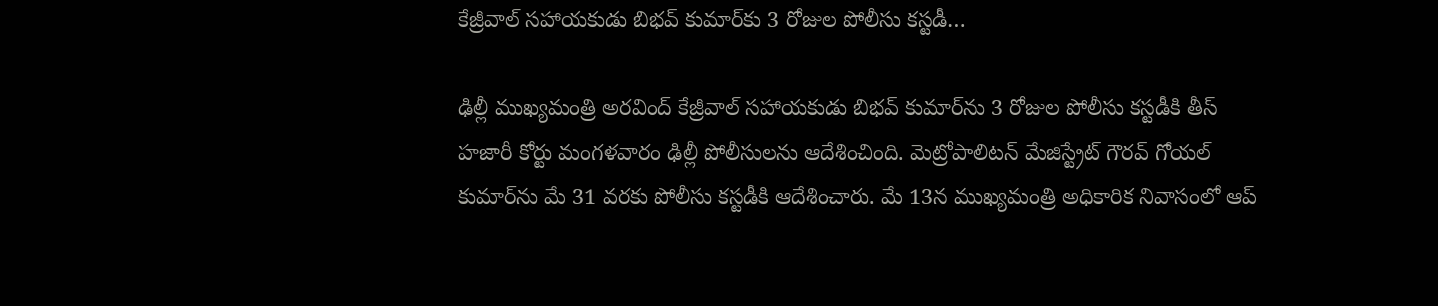కేజ్రీవాల్‌ సహాయకుడు బిభవ్‌ కుమార్‌కు 3 రోజుల పోలీసు కస్టడీ…

ఢిల్లీ ముఖ్యమంత్రి అరవింద్ కేజ్రీవాల్ సహాయకుడు బిభవ్ కుమార్‌ను 3 రోజుల పోలీసు కస్టడీకి తీస్ హజారీ కోర్టు మంగళవారం ఢిల్లీ పోలీసులను ఆదేశించింది. మెట్రోపాలిటన్ మేజిస్ట్రేట్ గౌరవ్ గోయల్ కుమార్‌ను మే 31 వరకు పోలీసు కస్టడీకి ఆదేశించారు. మే 13న ముఖ్యమంత్రి అధికారిక నివాసంలో ఆప్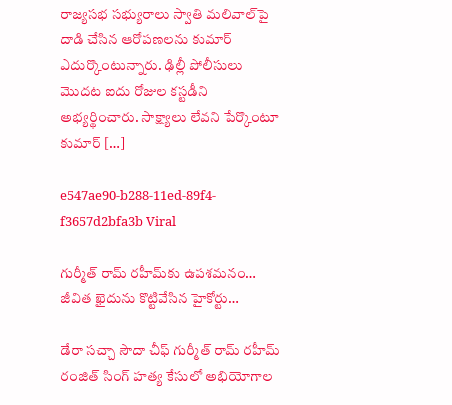రాజ్యసభ సభ్యురాలు స్వాతి మలివాల్‌పై దాడి చేసిన ఆరోపణలను కుమార్ ఎదుర్కొంటున్నారు. ఢిల్లీ పోలీసులు మొదట ఐదు రోజుల కస్టడీని అభ్యర్థించారు. సాక్ష్యాలు లేవని పేర్కొంటూ కుమార్ […]

e547ae90-b288-11ed-89f4-f3657d2bfa3b Viral

గుర్మీత్ రామ్ రహీమ్‌కు ఉపశమనం… జీవిత ఖైదును కొట్టివేసిన హైకోర్టు…

డేరా సచ్చా సౌదా చీఫ్ గుర్మీత్ రామ్ రహీమ్ రంజిత్ సింగ్ హత్య కేసులో అభియోగాల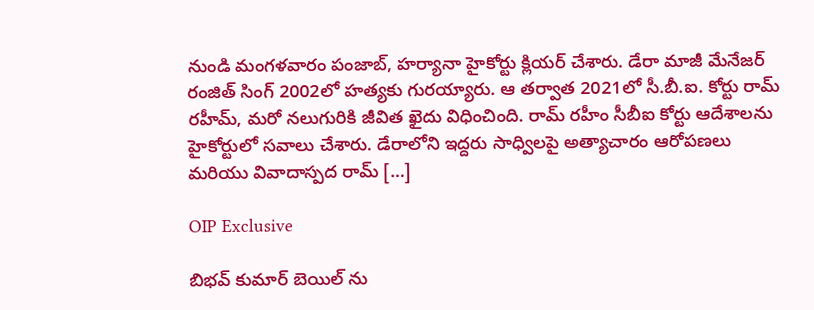నుండి మంగళవారం పంజాబ్, హర్యానా హైకోర్టు క్లియర్ చేశారు. డేరా మాజీ మేనేజర్ రంజిత్ సింగ్ 2002లో హత్యకు గురయ్యారు. ఆ తర్వాత 2021లో సీ.బీ.ఐ. కోర్టు రామ్ రహీమ్, మరో నలుగురికి జీవిత ఖైదు విధించింది. రామ్ రహీం సీబీఐ కోర్టు ఆదేశాలను హైకోర్టులో సవాలు చేశారు. డేరాలోని ఇద్దరు సాధ్విలపై అత్యాచారం ఆరోపణలు మరియు వివాదాస్పద రామ్ […]

OIP Exclusive

బిభవ్ కుమార్ బెయిల్ ను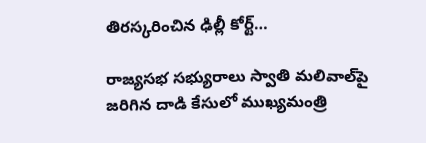తిరస్కరించిన ఢిల్లీ కోర్ట్…

రాజ్యసభ సభ్యురాలు స్వాతి మలివాల్‌పై జరిగిన దాడి కేసులో ముఖ్యమంత్రి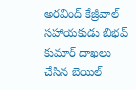అరవింద్ కేజ్రీవాల్ సహాయకుడు బిభవ్ కుమార్ దాఖలు చేసిన బెయిల్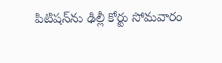పిటిషన్‌ను ఢిల్లీ కోర్టు సోమవారం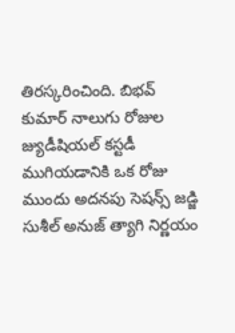తిరస్కరించింది. బిభవ్ కుమార్ నాలుగు రోజుల జ్యుడీషియల్ కస్టడీ ముగియడానికి ఒక రోజు ముందు అదనపు సెషన్స్ జడ్జి సుశీల్ అనుజ్ త్యాగి నిర్ణయం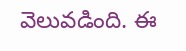వెలువడింది. ఈ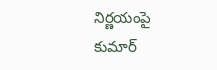నిర్ణయంపై కుమార్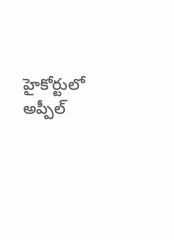హైకోర్టులో అప్పీల్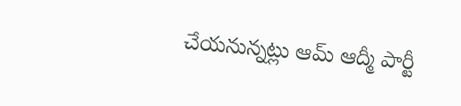చేయనున్నట్లు ఆమ్ ఆద్మీ పార్టీ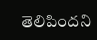తెలిపిందని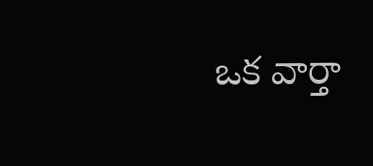ఒక వార్తా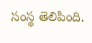సంస్థ తెలిపింది.